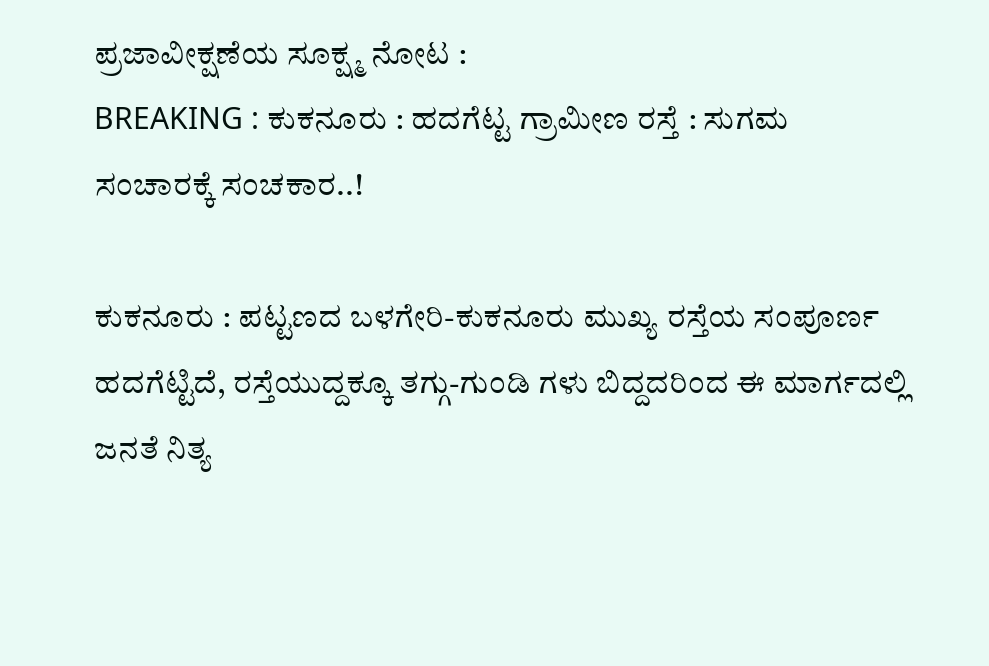ಪ್ರಜಾವೀಕ್ಷಣೆಯ ಸೂಕ್ಷ್ಮ ನೋಟ :
BREAKING : ಕುಕನೂರು : ಹದಗೆಟ್ಟ ಗ್ರಾಮೀಣ ರಸ್ತೆ : ಸುಗಮ ಸಂಚಾರಕ್ಕೆ ಸಂಚಕಾರ..!

ಕುಕನೂರು : ಪಟ್ಟಣದ ಬಳಗೇರಿ-ಕುಕನೂರು ಮುಖ್ಯ ರಸ್ತೆಯ ಸಂಪೂರ್ಣ ಹದಗೆಟ್ಟಿದೆ, ರಸ್ತೆಯುದ್ದಕ್ಕೂ ತಗ್ಗು-ಗುಂಡಿ ಗಳು ಬಿದ್ದದರಿಂದ ಈ ಮಾರ್ಗದಲ್ಲಿ ಜನತೆ ನಿತ್ಯ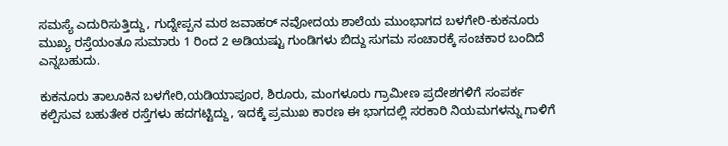ಸಮಸ್ಯೆ ಎದುರಿಸುತ್ತಿದ್ದು, ಗುದ್ನೇಪ್ಪನ ಮಠ ಜವಾಹರ್ ನವೋದಯ ಶಾಲೆಯ ಮುಂಭಾಗದ ಬಳಗೇರಿ-ಕುಕನೂರು ಮುಖ್ಯ ರಸ್ತೆಯಂತೂ ಸುಮಾರು 1 ರಿಂದ 2 ಅಡಿಯಷ್ಟು ಗುಂಡಿಗಳು ಬಿದ್ದು ಸುಗಮ ಸಂಚಾರಕ್ಕೆ ಸಂಚಕಾರ ಬಂದಿದೆ ಎನ್ನಬಹುದು.

ಕುಕನೂರು ತಾಲೂಕಿನ ಬಳಗೇರಿ,ಯಡಿಯಾಪೂರ, ಶಿರೂರು, ಮಂಗಳೂರು ಗ್ರಾಮೀಣ ಪ್ರದೇಶಗಳಿಗೆ ಸಂಪರ್ಕ ಕಲ್ಪಿಸುವ ಬಹುತೇಕ ರಸ್ತೆಗಳು ಹದಗಟ್ಟಿದ್ದು, ಇದಕ್ಕೆ ಪ್ರಮುಖ ಕಾರಣ ಈ ಭಾಗದಲ್ಲಿ ಸರಕಾರಿ ನಿಯಮಗಳನ್ನು ಗಾಳಿಗೆ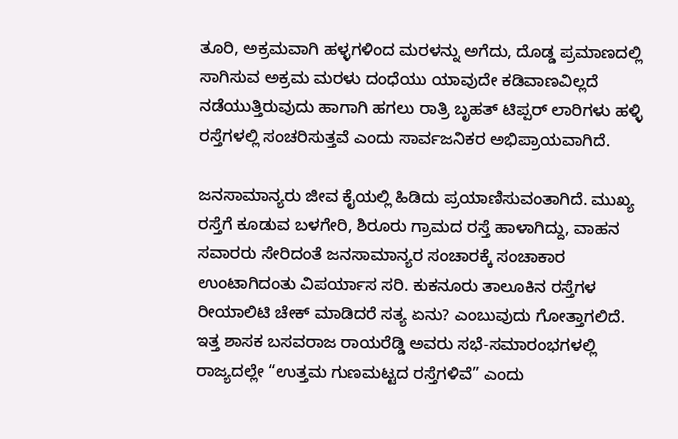ತೂರಿ, ಅಕ್ರಮವಾಗಿ ಹಳ್ಳಗಳಿಂದ ಮರಳನ್ನು ಅಗೆದು, ದೊಡ್ಡ ಪ್ರಮಾಣದಲ್ಲಿ ಸಾಗಿಸುವ ಅಕ್ರಮ ಮರಳು ದಂಧೆಯು ಯಾವುದೇ ಕಡಿವಾಣವಿಲ್ಲದೆ ನಡೆಯುತ್ತಿರುವುದು ಹಾಗಾಗಿ ಹಗಲು ರಾತ್ರಿ ಬೃಹತ್ ಟಿಪ್ಪರ್ ಲಾರಿಗಳು ಹಳ್ಳಿ ರಸ್ತೆಗಳಲ್ಲಿ ಸಂಚರಿಸುತ್ತವೆ ಎಂದು ಸಾರ್ವಜನಿಕರ ಅಭಿಪ್ರಾಯವಾಗಿದೆ.

ಜನಸಾಮಾನ್ಯರು ಜೀವ ಕೈಯಲ್ಲಿ ಹಿಡಿದು ಪ್ರಯಾಣಿಸುವಂತಾಗಿದೆ. ಮುಖ್ಯ ರಸ್ತೆಗೆ ಕೂಡುವ ಬಳಗೇರಿ, ಶಿರೂರು ಗ್ರಾಮದ ರಸ್ತೆ ಹಾಳಾಗಿದ್ದು, ವಾಹನ ಸವಾರರು ಸೇರಿದಂತೆ ಜನಸಾಮಾನ್ಯರ ಸಂಚಾರಕ್ಕೆ ಸಂಚಾಕಾರ ಉಂಟಾಗಿದಂತು ವಿಪರ್ಯಾಸ ಸರಿ. ಕುಕನೂರು ತಾಲೂಕಿನ ರಸ್ತೆಗಳ ರೀಯಾಲಿಟಿ ಚೇಕ್ ಮಾಡಿದರೆ ಸತ್ಯ ಏನು? ಎಂಬುವುದು ಗೋತ್ತಾಗಲಿದೆ.
ಇತ್ತ ಶಾಸಕ ಬಸವರಾಜ ರಾಯರೆಡ್ಡಿ ಅವರು ಸಭೆ-ಸಮಾರಂಭಗಳಲ್ಲಿ ರಾಜ್ಯದಲ್ಲೇ “ಉತ್ತಮ ಗುಣಮಟ್ಟದ ರಸ್ತೆಗಳಿವೆ” ಎಂದು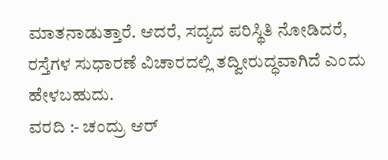ಮಾತನಾಡುತ್ತಾರೆ. ಆದರೆ, ಸದ್ಯದ ಪರಿಸ್ಥಿತಿ ನೋಡಿದರೆ, ರಸ್ತೆಗಳ ಸುಧಾರಣೆ ವಿಚಾರದಲ್ಲಿ ತದ್ವೀರುದ್ಧವಾಗಿದೆ ಎಂದು ಹೇಳಬಹುದು.
ವರದಿ :- ಚಂದ್ರು ಆರ್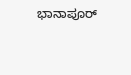ಭಾನಾಪೂರ್